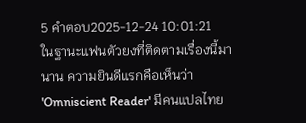5 คำตอบ2025-12-24 10:01:21
ในฐานะแฟนตัวยงที่ติดตามเรื่องนี้มานาน ความยินดีแรกคือเห็นว่า 'Omniscient Reader' มีคนแปลไทย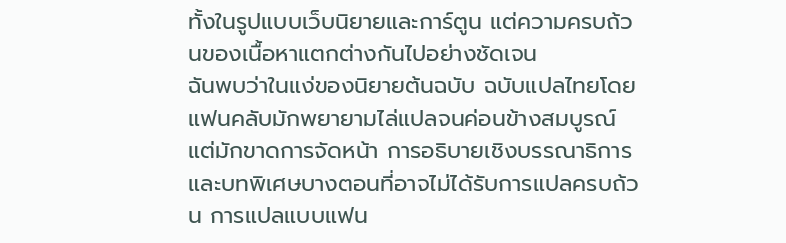ทั้งในรูปแบบเว็บนิยายและการ์ตูน แต่ความครบถ้วนของเนื้อหาแตกต่างกันไปอย่างชัดเจน
ฉันพบว่าในแง่ของนิยายต้นฉบับ ฉบับแปลไทยโดยแฟนคลับมักพยายามไล่แปลจนค่อนข้างสมบูรณ์ แต่มักขาดการจัดหน้า การอธิบายเชิงบรรณาธิการ และบทพิเศษบางตอนที่อาจไม่ได้รับการแปลครบถ้วน การแปลแบบแฟน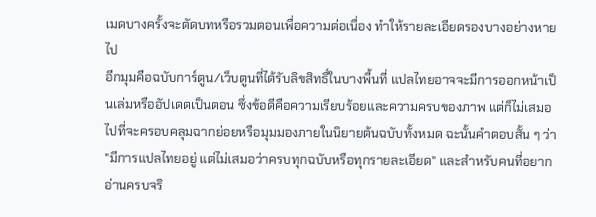เมดบางครั้งจะตัดบทหรือรวมตอนเพื่อความต่อเนื่อง ทำให้รายละเอียดรองบางอย่างหายไป
อีกมุมคือฉบับการ์ตูน/เว็บตูนที่ได้รับลิขสิทธิ์ในบางพื้นที่ แปลไทยอาจจะมีการออกหน้าเป็นเล่มหรืออัปเดตเป็นตอน ซึ่งข้อดีคือความเรียบร้อยและความครบของภาพ แต่ก็ไม่เสมอไปที่จะครอบคลุมฉากย่อยหรือมุมมองภายในนิยายต้นฉบับทั้งหมด ฉะนั้นคำตอบสั้น ๆ ว่า "มีการแปลไทยอยู่ แต่ไม่เสมอว่าครบทุกฉบับหรือทุกรายละเอียด" และสำหรับคนที่อยากอ่านครบจริ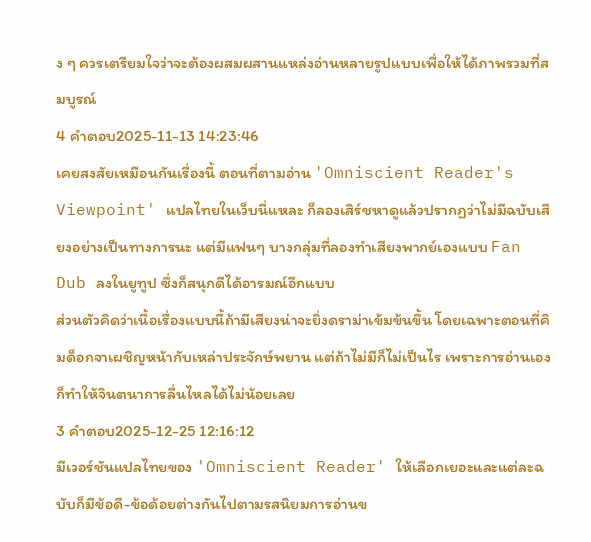ง ๆ ควรเตรียมใจว่าจะต้องผสมผสานแหล่งอ่านหลายรูปแบบเพื่อให้ได้ภาพรวมที่สมบูรณ์
4 คำตอบ2025-11-13 14:23:46
เคยสงสัยเหมือนกันเรื่องนี้ ตอนที่ตามอ่าน 'Omniscient Reader's Viewpoint' แปลไทยในเว็บนี่แหละ ก็ลองเสิร์ชหาดูแล้วปรากฏว่าไม่มีฉบับเสียงอย่างเป็นทางการนะ แต่มีแฟนๆ บางกลุ่มที่ลองทำเสียงพากย์เองแบบ Fan Dub ลงในยูทูป ซึ่งก็สนุกดีได้อารมณ์อีกแบบ
ส่วนตัวคิดว่าเนื้อเรื่องแบบนี้ถ้ามีเสียงน่าจะยิ่งดราม่าเข้มข้นขึ้น โดยเฉพาะตอนที่คิมด็อกจาเผชิญหน้ากับเหล่าประจักษ์พยาน แต่ถ้าไม่มีก็ไม่เป็นไร เพราะการอ่านเองก็ทำให้จินตนาการลื่นไหลได้ไม่น้อยเลย
3 คำตอบ2025-12-25 12:16:12
มีเวอร์ชันแปลไทยของ 'Omniscient Reader' ให้เลือกเยอะและแต่ละฉบับก็มีข้อดี-ข้อด้อยต่างกันไปตามรสนิยมการอ่านข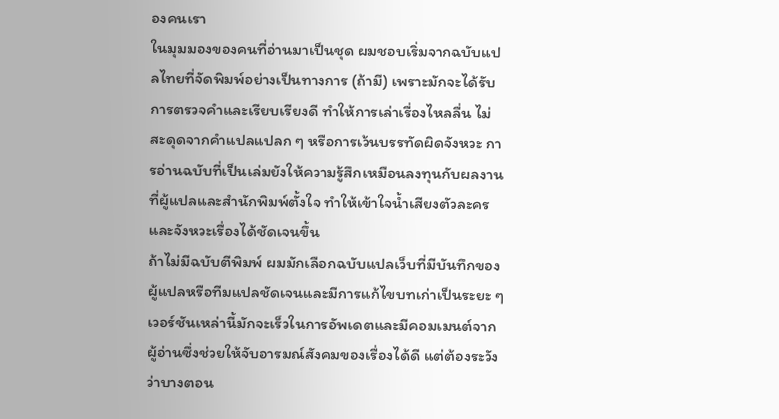องคนเรา
ในมุมมองของคนที่อ่านมาเป็นชุด ผมชอบเริ่มจากฉบับแปลไทยที่จัดพิมพ์อย่างเป็นทางการ (ถ้ามี) เพราะมักจะได้รับการตรวจคำและเรียบเรียงดี ทำให้การเล่าเรื่องไหลลื่น ไม่สะดุดจากคำแปลแปลก ๆ หรือการเว้นบรรทัดผิดจังหวะ การอ่านฉบับที่เป็นเล่มยังให้ความรู้สึกเหมือนลงทุนกับผลงานที่ผู้แปลและสำนักพิมพ์ตั้งใจ ทำให้เข้าใจน้ำเสียงตัวละครและจังหวะเรื่องได้ชัดเจนขึ้น
ถ้าไม่มีฉบับตีพิมพ์ ผมมักเลือกฉบับแปลเว็บที่มีบันทึกของผู้แปลหรือทีมแปลชัดเจนและมีการแก้ไขบทเก่าเป็นระยะ ๆ เวอร์ชันเหล่านี้มักจะเร็วในการอัพเดตและมีคอมเมนต์จากผู้อ่านซึ่งช่วยให้จับอารมณ์สังคมของเรื่องได้ดี แต่ต้องระวังว่าบางตอน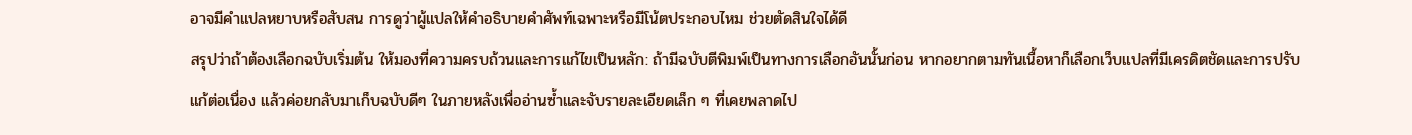อาจมีคำแปลหยาบหรือสับสน การดูว่าผู้แปลให้คำอธิบายคำศัพท์เฉพาะหรือมีโน้ตประกอบไหม ช่วยตัดสินใจได้ดี
สรุปว่าถ้าต้องเลือกฉบับเริ่มต้น ให้มองที่ความครบถ้วนและการแก้ไขเป็นหลัก: ถ้ามีฉบับตีพิมพ์เป็นทางการเลือกอันนั้นก่อน หากอยากตามทันเนื้อหาก็เลือกเว็บแปลที่มีเครดิตชัดและการปรับแก้ต่อเนื่อง แล้วค่อยกลับมาเก็บฉบับดีๆ ในภายหลังเพื่ออ่านซ้ำและจับรายละเอียดเล็ก ๆ ที่เคยพลาดไป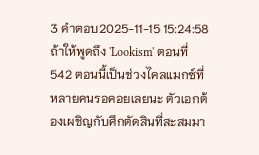3 คำตอบ2025-11-15 15:24:58
ถ้าให้พูดถึง 'Lookism' ตอนที่ 542 ตอนนี้เป็นช่วงไคลแมกซ์ที่หลายคนรอคอยเลยนะ ตัวเอกต้องเผชิญกับศึกตัดสินที่สะสมมา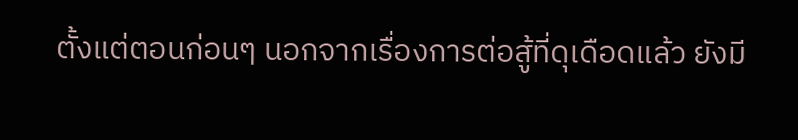ตั้งแต่ตอนก่อนๆ นอกจากเรื่องการต่อสู้ที่ดุเดือดแล้ว ยังมี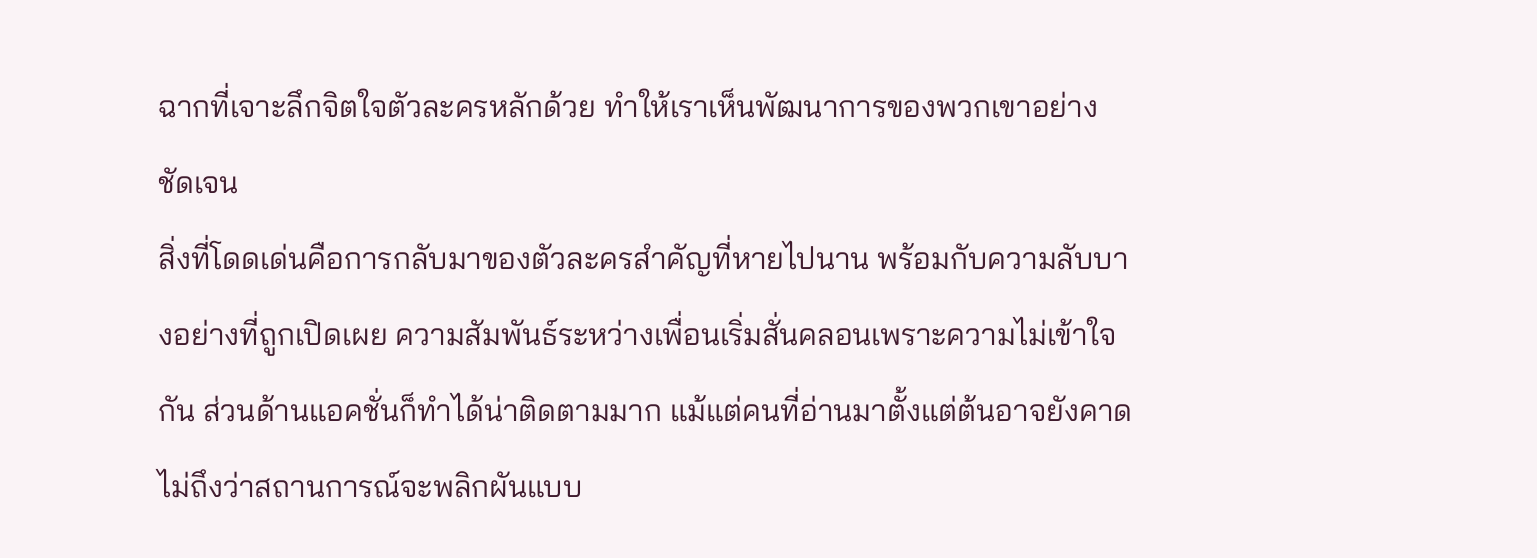ฉากที่เจาะลึกจิตใจตัวละครหลักด้วย ทำให้เราเห็นพัฒนาการของพวกเขาอย่างชัดเจน
สิ่งที่โดดเด่นคือการกลับมาของตัวละครสำคัญที่หายไปนาน พร้อมกับความลับบางอย่างที่ถูกเปิดเผย ความสัมพันธ์ระหว่างเพื่อนเริ่มสั่นคลอนเพราะความไม่เข้าใจกัน ส่วนด้านแอคชั่นก็ทำได้น่าติดตามมาก แม้แต่คนที่อ่านมาตั้งแต่ต้นอาจยังคาดไม่ถึงว่าสถานการณ์จะพลิกผันแบบ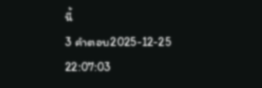นี้
3 คำตอบ2025-12-25 22:07:03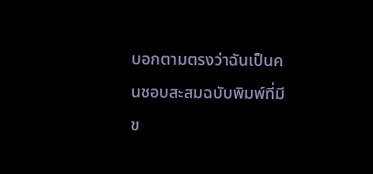บอกตามตรงว่าฉันเป็นคนชอบสะสมฉบับพิมพ์ที่มีข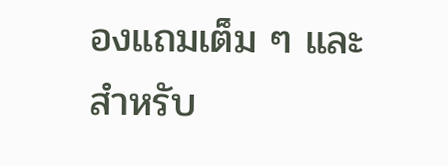องแถมเต็ม ๆ และสำหรับ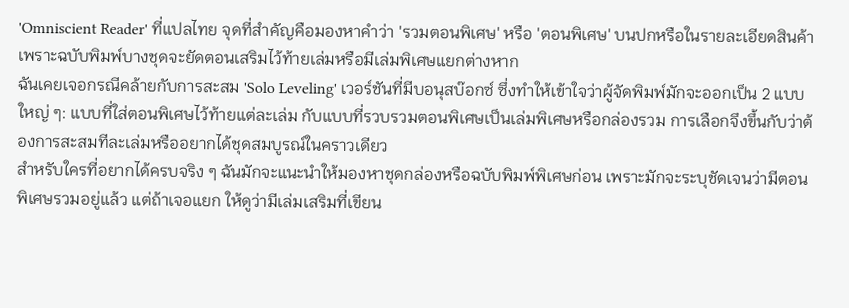'Omniscient Reader' ที่แปลไทย จุดที่สำคัญคือมองหาคำว่า 'รวมตอนพิเศษ' หรือ 'ตอนพิเศษ' บนปกหรือในรายละเอียดสินค้า เพราะฉบับพิมพ์บางชุดจะยัดตอนเสริมไว้ท้ายเล่มหรือมีเล่มพิเศษแยกต่างหาก
ฉันเคยเจอกรณีคล้ายกับการสะสม 'Solo Leveling' เวอร์ชันที่มีบอนุสบ๊อกซ์ ซึ่งทำให้เข้าใจว่าผู้จัดพิมพ์มักจะออกเป็น 2 แบบใหญ่ ๆ: แบบที่ใส่ตอนพิเศษไว้ท้ายแต่ละเล่ม กับแบบที่รวบรวมตอนพิเศษเป็นเล่มพิเศษหรือกล่องรวม การเลือกจึงขึ้นกับว่าต้องการสะสมทีละเล่มหรืออยากได้ชุดสมบูรณ์ในคราวเดียว
สำหรับใครที่อยากได้ครบจริง ๆ ฉันมักจะแนะนำให้มองหาชุดกล่องหรือฉบับพิมพ์พิเศษก่อน เพราะมักจะระบุชัดเจนว่ามีตอนพิเศษรวมอยู่แล้ว แต่ถ้าเจอแยก ให้ดูว่ามีเล่มเสริมที่เขียน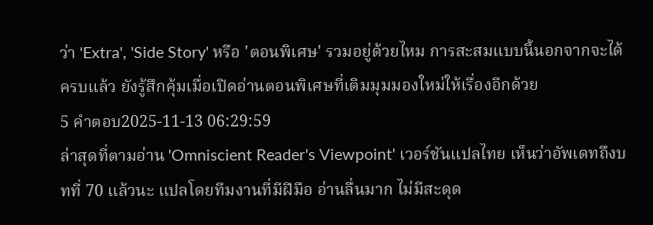ว่า 'Extra', 'Side Story' หรือ 'ตอนพิเศษ' รวมอยู่ด้วยไหม การสะสมแบบนี้นอกจากจะได้ครบแล้ว ยังรู้สึกคุ้มเมื่อเปิดอ่านตอนพิเศษที่เติมมุมมองใหม่ให้เรื่องอีกด้วย
5 คำตอบ2025-11-13 06:29:59
ล่าสุดที่ตามอ่าน 'Omniscient Reader's Viewpoint' เวอร์ชันแปลไทย เห็นว่าอัพเดทถึงบทที่ 70 แล้วนะ แปลโดยทีมงานที่มีฝีมือ อ่านลื่นมาก ไม่มีสะดุด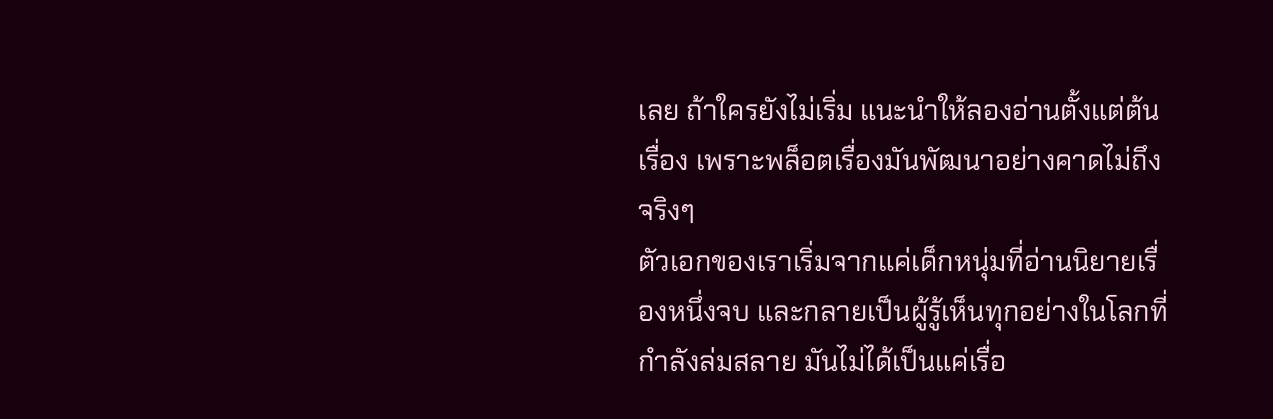เลย ถ้าใครยังไม่เริ่ม แนะนำให้ลองอ่านตั้งแต่ต้นเรื่อง เพราะพล็อตเรื่องมันพัฒนาอย่างคาดไม่ถึงจริงๆ
ตัวเอกของเราเริ่มจากแค่เด็กหนุ่มที่อ่านนิยายเรื่องหนึ่งจบ และกลายเป็นผู้รู้เห็นทุกอย่างในโลกที่กำลังล่มสลาย มันไม่ได้เป็นแค่เรื่อ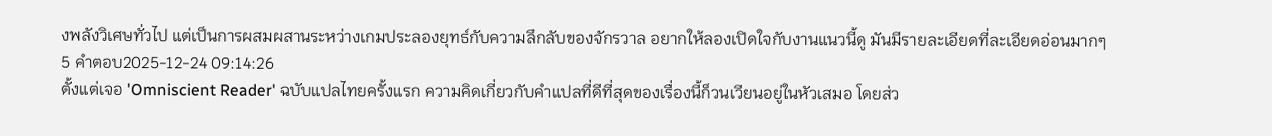งพลังวิเศษทั่วไป แต่เป็นการผสมผสานระหว่างเกมประลองยุทธ์กับความลึกลับของจักรวาล อยากให้ลองเปิดใจกับงานแนวนี้ดู มันมีรายละเอียดที่ละเอียดอ่อนมากๆ
5 คำตอบ2025-12-24 09:14:26
ตั้งแต่เจอ 'Omniscient Reader' ฉบับแปลไทยครั้งแรก ความคิดเกี่ยวกับคำแปลที่ดีที่สุดของเรื่องนี้ก็วนเวียนอยู่ในหัวเสมอ โดยส่ว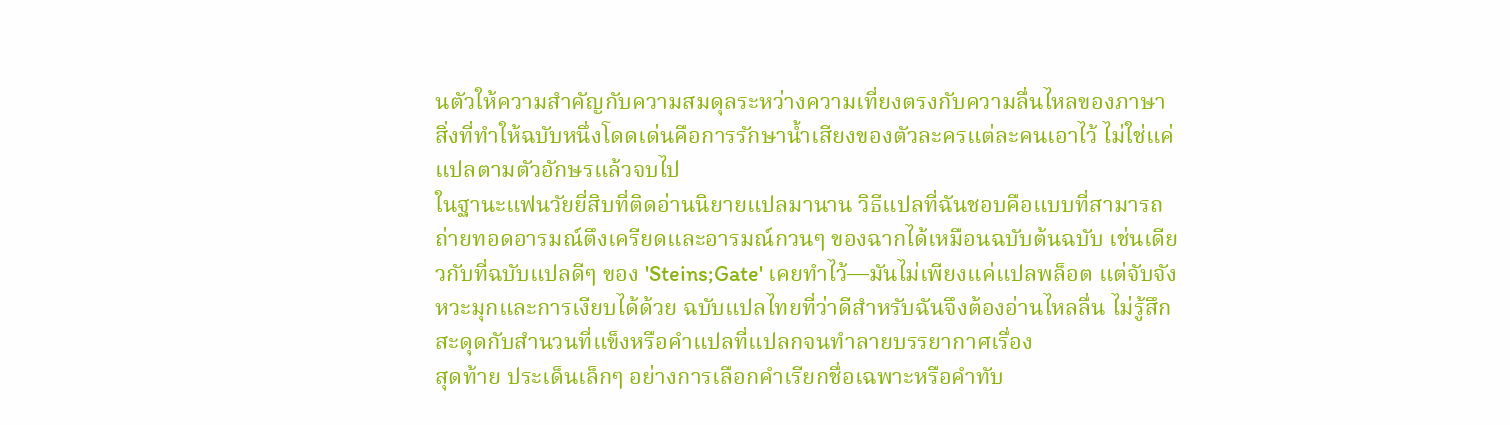นตัวให้ความสำคัญกับความสมดุลระหว่างความเที่ยงตรงกับความลื่นไหลของภาษา สิ่งที่ทำให้ฉบับหนึ่งโดดเด่นคือการรักษาน้ำเสียงของตัวละครแต่ละคนเอาไว้ ไม่ใช่แค่แปลตามตัวอักษรแล้วจบไป
ในฐานะแฟนวัยยี่สิบที่ติดอ่านนิยายแปลมานาน วิธีแปลที่ฉันชอบคือแบบที่สามารถถ่ายทอดอารมณ์ตึงเครียดและอารมณ์กวนๆ ของฉากได้เหมือนฉบับต้นฉบับ เช่นเดียวกับที่ฉบับแปลดีๆ ของ 'Steins;Gate' เคยทำไว้—มันไม่เพียงแค่แปลพล็อต แต่จับจังหวะมุกและการเงียบได้ด้วย ฉบับแปลไทยที่ว่าดีสำหรับฉันจึงต้องอ่านไหลลื่น ไม่รู้สึกสะดุดกับสำนวนที่แข็งหรือคำแปลที่แปลกจนทำลายบรรยากาศเรื่อง
สุดท้าย ประเด็นเล็กๆ อย่างการเลือกคำเรียกชื่อเฉพาะหรือคำทับ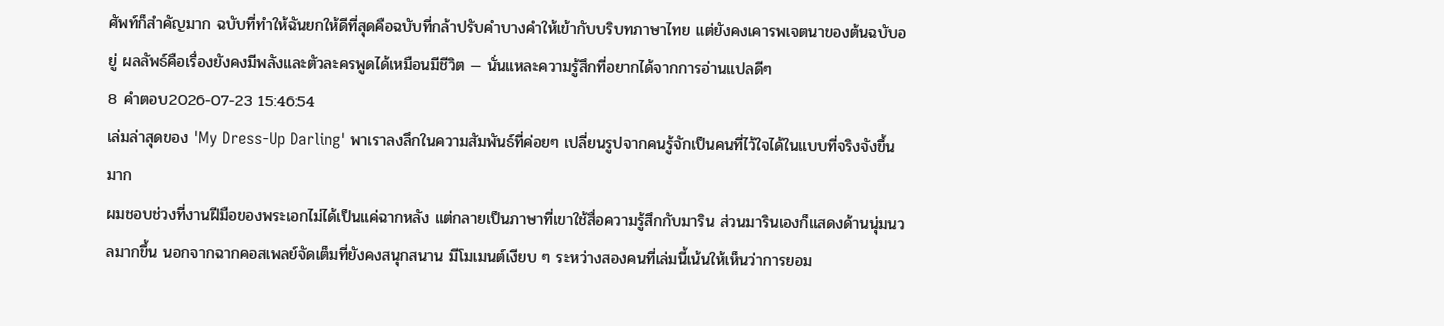ศัพท์ก็สำคัญมาก ฉบับที่ทำให้ฉันยกให้ดีที่สุดคือฉบับที่กล้าปรับคำบางคำให้เข้ากับบริบทภาษาไทย แต่ยังคงเคารพเจตนาของต้นฉบับอยู่ ผลลัพธ์คือเรื่องยังคงมีพลังและตัวละครพูดได้เหมือนมีชีวิต — นั่นแหละความรู้สึกที่อยากได้จากการอ่านแปลดีๆ
8 คำตอบ2026-07-23 15:46:54
เล่มล่าสุดของ 'My Dress-Up Darling' พาเราลงลึกในความสัมพันธ์ที่ค่อยๆ เปลี่ยนรูปจากคนรู้จักเป็นคนที่ไว้ใจได้ในแบบที่จริงจังขึ้นมาก
ผมชอบช่วงที่งานฝีมือของพระเอกไม่ได้เป็นแค่ฉากหลัง แต่กลายเป็นภาษาที่เขาใช้สื่อความรู้สึกกับมาริน ส่วนมารินเองก็แสดงด้านนุ่มนวลมากขึ้น นอกจากฉากคอสเพลย์จัดเต็มที่ยังคงสนุกสนาน มีโมเมนต์เงียบ ๆ ระหว่างสองคนที่เล่มนี้เน้นให้เห็นว่าการยอม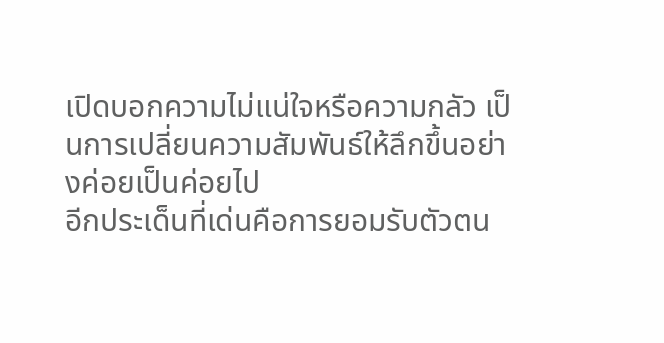เปิดบอกความไม่แน่ใจหรือความกลัว เป็นการเปลี่ยนความสัมพันธ์ให้ลึกขึ้นอย่างค่อยเป็นค่อยไป
อีกประเด็นที่เด่นคือการยอมรับตัวตน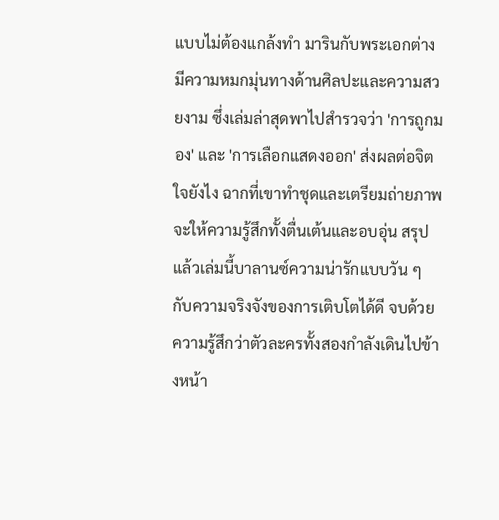แบบไม่ต้องแกล้งทำ มารินกับพระเอกต่างมีความหมกมุ่นทางด้านศิลปะและความสวยงาม ซึ่งเล่มล่าสุดพาไปสำรวจว่า 'การถูกมอง' และ 'การเลือกแสดงออก' ส่งผลต่อจิตใจยังไง ฉากที่เขาทำชุดและเตรียมถ่ายภาพจะให้ความรู้สึกทั้งตื่นเต้นและอบอุ่น สรุปแล้วเล่มนี้บาลานซ์ความน่ารักแบบวัน ๆ กับความจริงจังของการเติบโตได้ดี จบด้วยความรู้สึกว่าตัวละครทั้งสองกำลังเดินไปข้างหน้า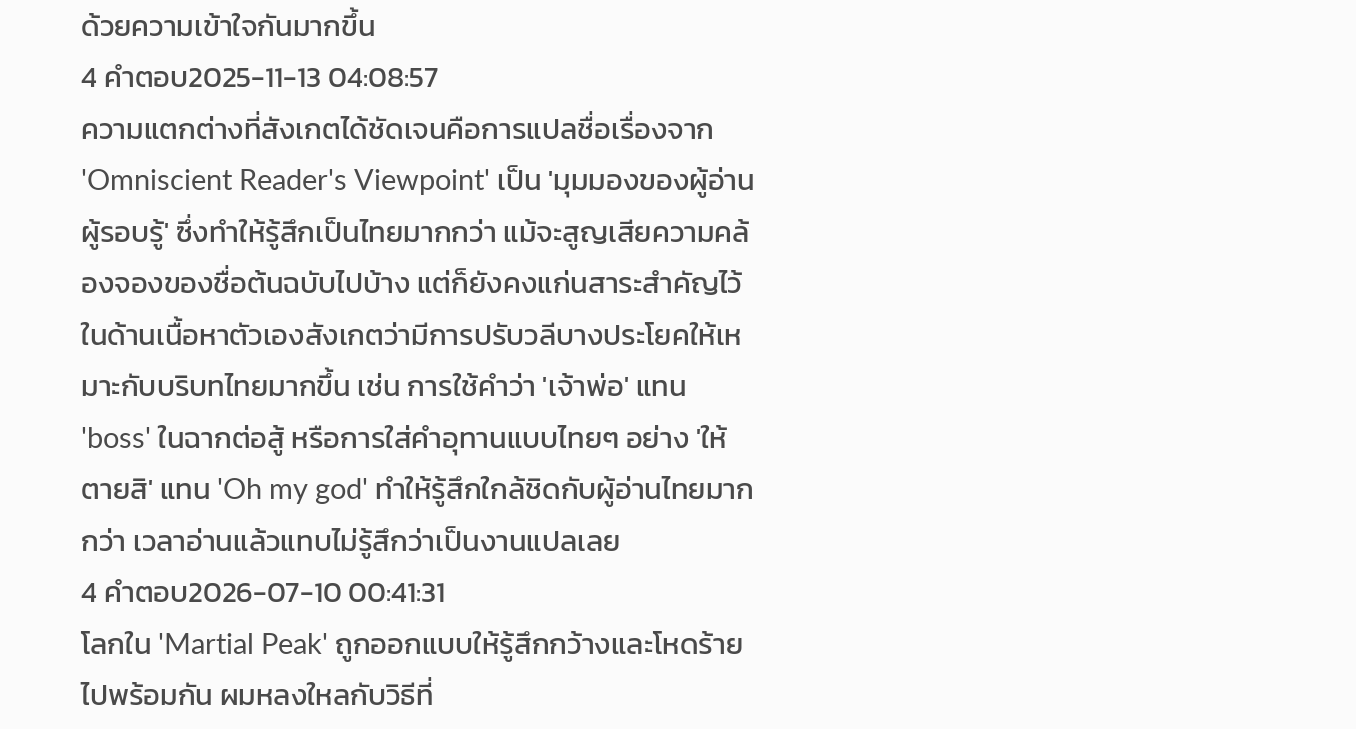ด้วยความเข้าใจกันมากขึ้น
4 คำตอบ2025-11-13 04:08:57
ความแตกต่างที่สังเกตได้ชัดเจนคือการแปลชื่อเรื่องจาก 'Omniscient Reader's Viewpoint' เป็น 'มุมมองของผู้อ่านผู้รอบรู้' ซึ่งทำให้รู้สึกเป็นไทยมากกว่า แม้จะสูญเสียความคล้องจองของชื่อต้นฉบับไปบ้าง แต่ก็ยังคงแก่นสาระสำคัญไว้
ในด้านเนื้อหาตัวเองสังเกตว่ามีการปรับวลีบางประโยคให้เหมาะกับบริบทไทยมากขึ้น เช่น การใช้คำว่า 'เจ้าพ่อ' แทน 'boss' ในฉากต่อสู้ หรือการใส่คำอุทานแบบไทยๆ อย่าง 'ให้ตายสิ' แทน 'Oh my god' ทำให้รู้สึกใกล้ชิดกับผู้อ่านไทยมากกว่า เวลาอ่านแล้วแทบไม่รู้สึกว่าเป็นงานแปลเลย
4 คำตอบ2026-07-10 00:41:31
โลกใน 'Martial Peak' ถูกออกแบบให้รู้สึกกว้างและโหดร้ายไปพร้อมกัน ผมหลงใหลกับวิธีที่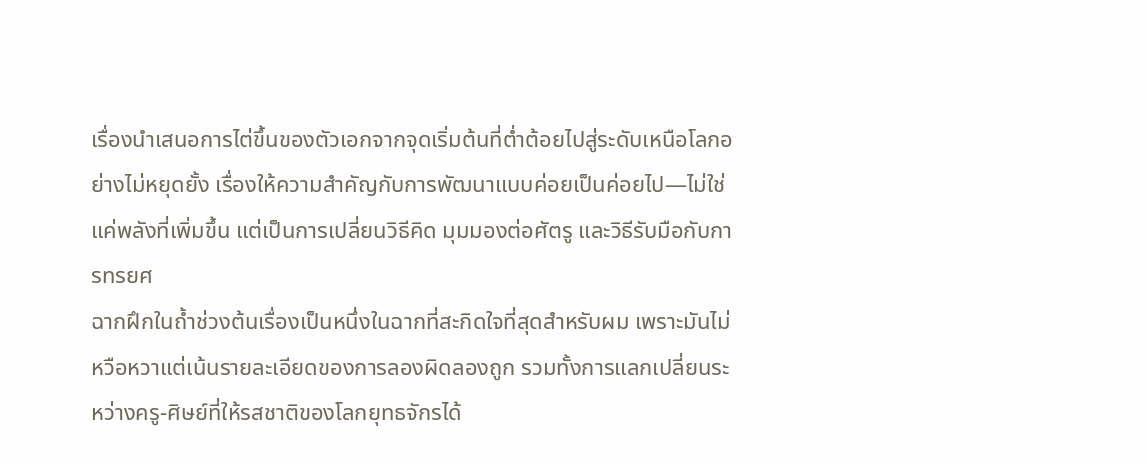เรื่องนำเสนอการไต่ขึ้นของตัวเอกจากจุดเริ่มต้นที่ต่ำต้อยไปสู่ระดับเหนือโลกอย่างไม่หยุดยั้ง เรื่องให้ความสำคัญกับการพัฒนาแบบค่อยเป็นค่อยไป—ไม่ใช่แค่พลังที่เพิ่มขึ้น แต่เป็นการเปลี่ยนวิธีคิด มุมมองต่อศัตรู และวิธีรับมือกับการทรยศ
ฉากฝึกในถ้ำช่วงต้นเรื่องเป็นหนึ่งในฉากที่สะกิดใจที่สุดสำหรับผม เพราะมันไม่หวือหวาแต่เน้นรายละเอียดของการลองผิดลองถูก รวมทั้งการแลกเปลี่ยนระหว่างครู-ศิษย์ที่ให้รสชาติของโลกยุทธจักรได้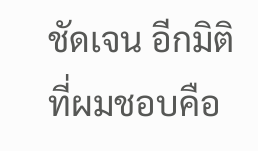ชัดเจน อีกมิติที่ผมชอบคือ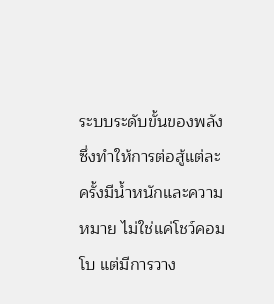ระบบระดับขั้นของพลังซึ่งทำให้การต่อสู้แต่ละครั้งมีน้ำหนักและความหมาย ไม่ใช่แค่โชว์คอมโบ แต่มีการวาง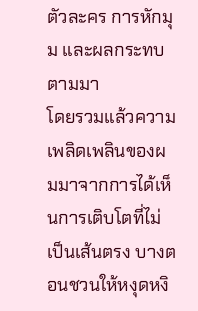ตัวละคร การหักมุม และผลกระทบตามมา
โดยรวมแล้วความเพลิดเพลินของผมมาจากการได้เห็นการเติบโตที่ไม่เป็นเส้นตรง บางตอนชวนให้หงุดหงิ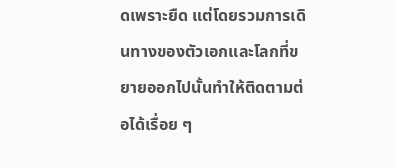ดเพราะยืด แต่โดยรวมการเดินทางของตัวเอกและโลกที่ขยายออกไปนั้นทำให้ติดตามต่อได้เรื่อย ๆ